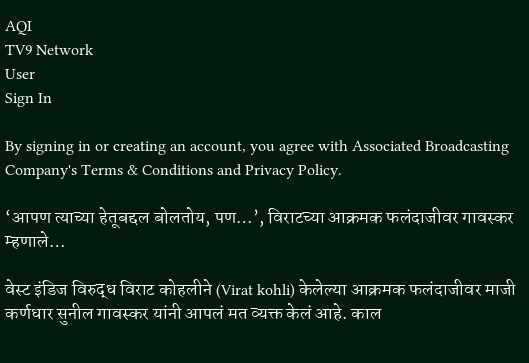AQI
TV9 Network
User
Sign In

By signing in or creating an account, you agree with Associated Broadcasting Company's Terms & Conditions and Privacy Policy.

‘आपण त्याच्या हेतूबद्दल बोलतोय, पण…’, विराटच्या आक्रमक फलंदाजीवर गावस्कर म्हणाले…

वेस्ट इंडिज विरुद्ध विराट कोहलीने (Virat kohli) केलेल्या आक्रमक फलंदाजीवर माजी कर्णधार सुनील गावस्कर यांनी आपलं मत व्यक्त केलं आहे. काल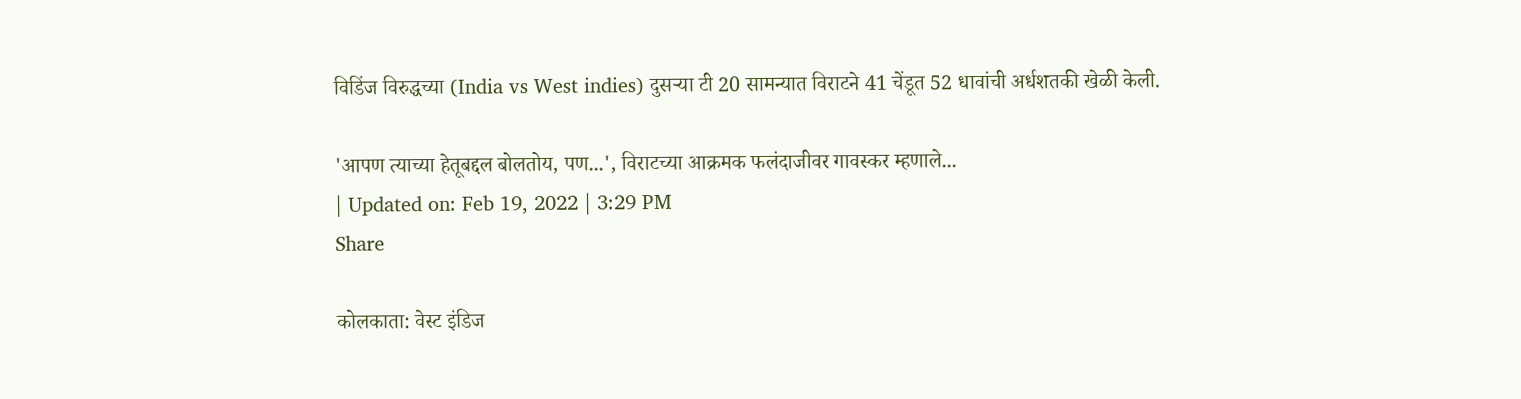विडिंज विरुद्धच्या (India vs West indies) दुसऱ्या टी 20 सामन्यात विराटने 41 चेंडूत 52 धावांची अर्धशतकी खेळी केली.

'आपण त्याच्या हेतूबद्दल बोलतोय, पण...', विराटच्या आक्रमक फलंदाजीवर गावस्कर म्हणाले...
| Updated on: Feb 19, 2022 | 3:29 PM
Share

कोलकाता: वेस्ट इंडिज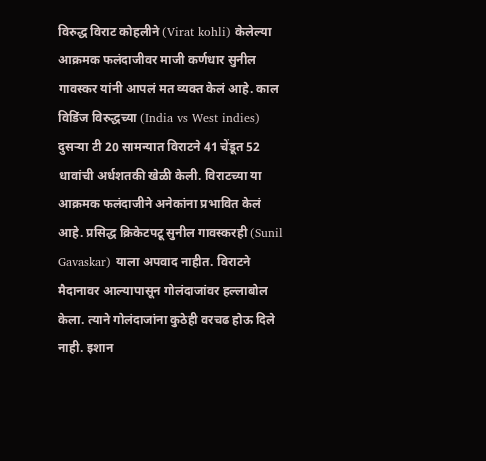विरुद्ध विराट कोहलीने (Virat kohli) केलेल्या आक्रमक फलंदाजीवर माजी कर्णधार सुनील गावस्कर यांनी आपलं मत व्यक्त केलं आहे. काल विडिंज विरुद्धच्या (India vs West indies) दुसऱ्या टी 20 सामन्यात विराटने 41 चेंडूत 52 धावांची अर्धशतकी खेळी केली. विराटच्या या आक्रमक फलंदाजीने अनेकांना प्रभावित केलं आहे. प्रसिद्ध क्रिकेटपटू सुनील गावस्करही (Sunil Gavaskar) याला अपवाद नाहीत. विराटने मैदानावर आल्यापासून गोलंदाजांवर हल्लाबोल केला. त्याने गोलंदाजांना कुठेही वरचढ होऊ दिले नाही. इशान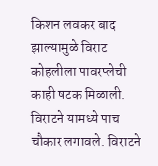किशन लवकर बाद झाल्यामुळे विराट कोहलीला पावरप्लेची काही षटक मिळाली. विराटने यामध्ये पाच चौकार लगावले. विराटने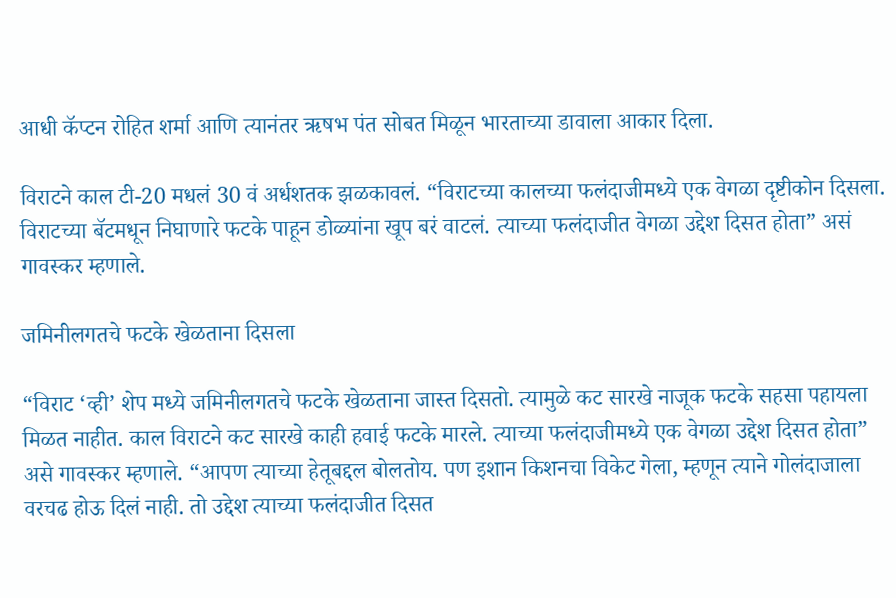आधी कॅप्टन रोहित शर्मा आणि त्यानंतर ऋषभ पंत सोबत मिळून भारताच्या डावाला आकार दिला.

विराटने काल टी-20 मधलं 30 वं अर्धशतक झळकावलं. “विराटच्या कालच्या फलंदाजीमध्ये एक वेगळा दृष्टीकोन दिसला. विराटच्या बॅटमधून निघाणारे फटके पाहून डोळ्यांना खूप बरं वाटलं. त्याच्या फलंदाजीत वेगळा उद्देश दिसत होता” असं गावस्कर म्हणाले.

जमिनीलगतचे फटके खेळताना दिसला

“विराट ‘व्ही’ शेप मध्ये जमिनीलगतचे फटके खेळताना जास्त दिसतो. त्यामुळे कट सारखे नाजूक फटके सहसा पहायला मिळत नाहीत. काल विराटने कट सारखे काही हवाई फटके मारले. त्याच्या फलंदाजीमध्ये एक वेगळा उद्देश दिसत होता” असे गावस्कर म्हणाले. “आपण त्याच्या हेतूबद्दल बोलतोय. पण इशान किशनचा विकेट गेला, म्हणून त्याने गोलंदाजाला वरचढ होऊ दिलं नाही. तो उद्देश त्याच्या फलंदाजीत दिसत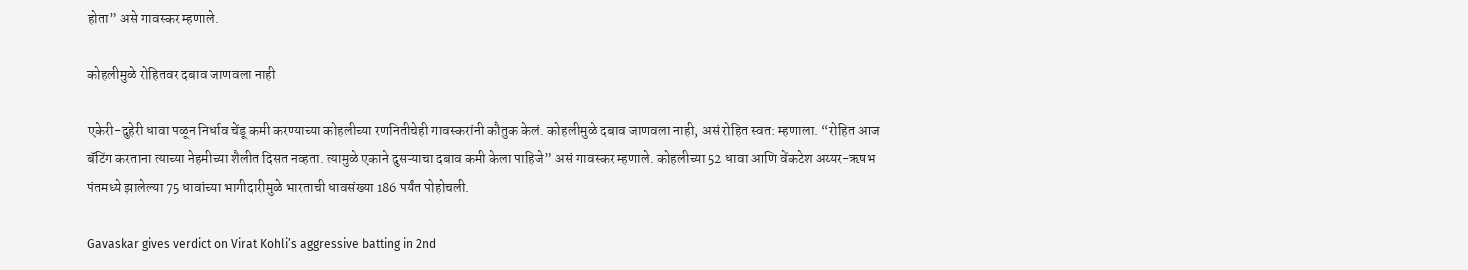होता” असे गावस्कर म्हणाले.

कोहलीमुळे रोहितवर दबाव जाणवला नाही

एकेरी-दुहेरी धावा पळून निर्धाव चेंडू कमी करण्याच्या कोहलीच्या रणनितीचेही गावस्करांनी कौतुक केलं. कोहलीमुळे दबाव जाणवला नाही, असं रोहित स्वत: म्हणाला. “रोहित आज बॅटिंग करताना त्याच्या नेहमीच्या शैलीत दिसत नव्हता. त्यामुळे एकाने दुसऱ्याचा दबाव कमी केला पाहिजे” असं गावस्कर म्हणाले. कोहलीच्या 52 धावा आणि वेंकटेश अय्यर-ऋषभ पंतमध्ये झालेल्या 75 धावांच्या भागीदारीमुळे भारताची धावसंख्या 186 पर्यंत पोहोचली.

Gavaskar gives verdict on Virat Kohli’s aggressive batting in 2nd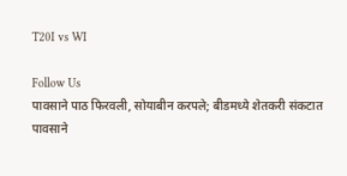T20I vs WI

Follow Us
पावसाने पाठ फिरवली, सोयाबीन करपले; बीडमध्ये शेतकरी संकटात
पावसाने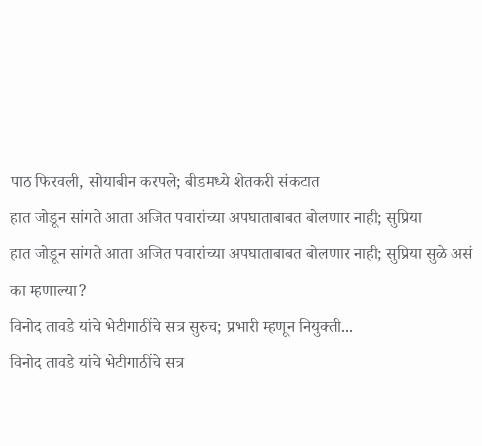पाठ फिरवली, सोयाबीन करपले; बीडमध्ये शेतकरी संकटात
हात जोडून सांगते आता अजित पवारांच्या अपघाताबाबत बोलणार नाही; सुप्रिया
हात जोडून सांगते आता अजित पवारांच्या अपघाताबाबत बोलणार नाही; सुप्रिया सुळे असं का म्हणाल्या?
विनोद तावडे यांचे भेटीगाठींचे सत्र सुरुच; प्रभारी म्हणून नियुक्ती...
विनोद तावडे यांचे भेटीगाठींचे सत्र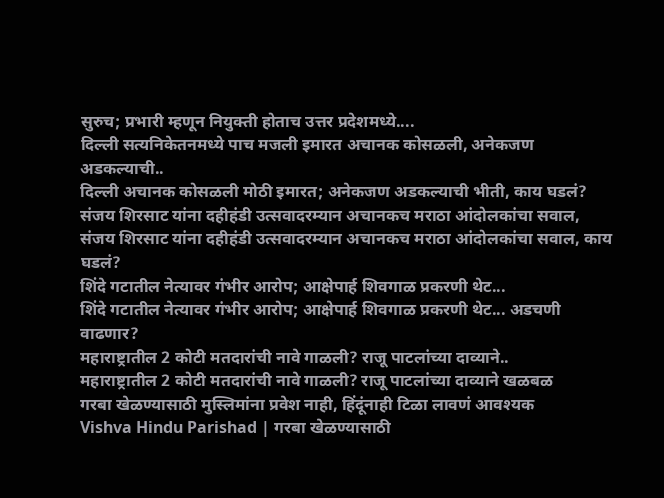सुरुच; प्रभारी म्हणून नियुक्ती होताच उत्तर प्रदेशमध्ये....
दिल्ली सत्यनिकेतनमध्ये पाच मजली इमारत अचानक कोसळली, अनेकजण अडकल्याची..
दिल्ली अचानक कोसळली मोठी इमारत; अनेकजण अडकल्याची भीती, काय घडलं?
संजय शिरसाट यांना दहीहंडी उत्सवादरम्यान अचानकच मराठा आंदोलकांचा सवाल,
संजय शिरसाट यांना दहीहंडी उत्सवादरम्यान अचानकच मराठा आंदोलकांचा सवाल, काय घडलं?
शिंदे गटातील नेत्यावर गंभीर आरोप; आक्षेपार्ह शिवगाळ प्रकरणी थेट...
शिंदे गटातील नेत्यावर गंभीर आरोप; आक्षेपार्ह शिवगाळ प्रकरणी थेट... अडचणी वाढणार?
महाराष्ट्रातील 2 कोटी मतदारांची नावे गाळली? राजू पाटलांच्या दाव्याने..
महाराष्ट्रातील 2 कोटी मतदारांची नावे गाळली? राजू पाटलांच्या दाव्याने खळबळ
गरबा खेळण्यासाठी मुस्लिमांना प्रवेश नाही, हिंदूंनाही टिळा लावणं आवश्यक
Vishva Hindu Parishad | गरबा खेळण्यासाठी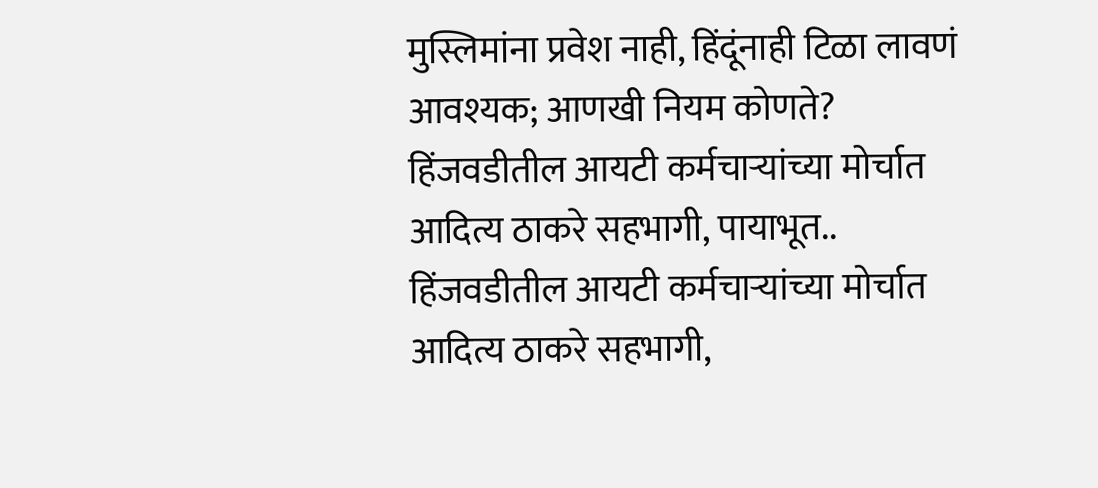मुस्लिमांना प्रवेश नाही, हिंदूंनाही टिळा लावणं आवश्यक; आणखी नियम कोणते?
हिंजवडीतील आयटी कर्मचाऱ्यांच्या मोर्चात आदित्य ठाकरे सहभागी, पायाभूत..
हिंजवडीतील आयटी कर्मचाऱ्यांच्या मोर्चात आदित्य ठाकरे सहभागी,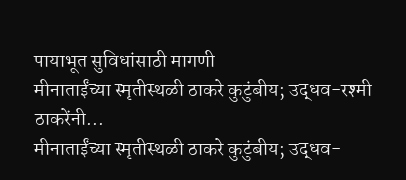पायाभूत सुविधांसाठी मागणी
मीनाताईंच्या स्मृतीस्थळी ठाकरे कुटुंबीय; उद्धव-रश्मी ठाकरेंनी...
मीनाताईंच्या स्मृतीस्थळी ठाकरे कुटुंबीय; उद्धव-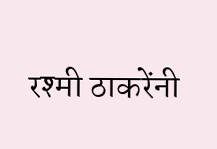रश्मी ठाकरेंनी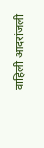वाहिली आदरांजली